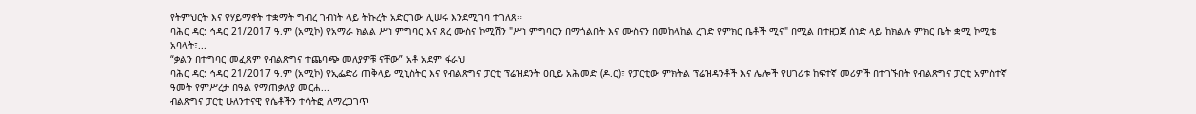የትምህርት እና የሃይማኖት ተቋማት ግብረ ገብነት ላይ ትኩረት አድርገው ሊሠሩ እንደሚገባ ተገለጸ።
ባሕር ዳር: ኅዳር 21/2017 ዓ.ም (አሚኮ) የአማራ ክልል ሥነ ምግባር እና ጸረ ሙስና ኮሚሽን "ሥነ ምግባርን በማጎልበት እና ሙስናን በመከላከል ረገድ የምክር ቤቶች ሚና" በሚል በተዘጋጀ ሰነድ ላይ ከክልሉ ምክር ቤት ቋሚ ኮሚቴ አባላት፣...
“ቃልን በተግባር መፈጸም የብልጽግና ተጨባጭ መለያዎቹ ናቸው” አቶ አደም ፋራህ
ባሕር ዳር: ኅዳር 21/2017 ዓ.ም (አሚኮ) የኢፌድሪ ጠቅላይ ሚኒስትር እና የብልጽግና ፓርቲ ፕሬዝደንት ዐቢይ አሕመድ (ዶ.ር)፣ የፓርቲው ምክትል ፕሬዝዳንቶች እና ሌሎች የሀገሪቱ ከፍተኛ መሪዎች በተገኙበት የብልጽግና ፓርቲ አምስተኛ ዓመት የምሥረታ በዓል የማጠቃለያ መርሐ...
ብልጽግና ፓርቲ ሁለንተናዊ የሴቶችን ተሳትፎ ለማረጋገጥ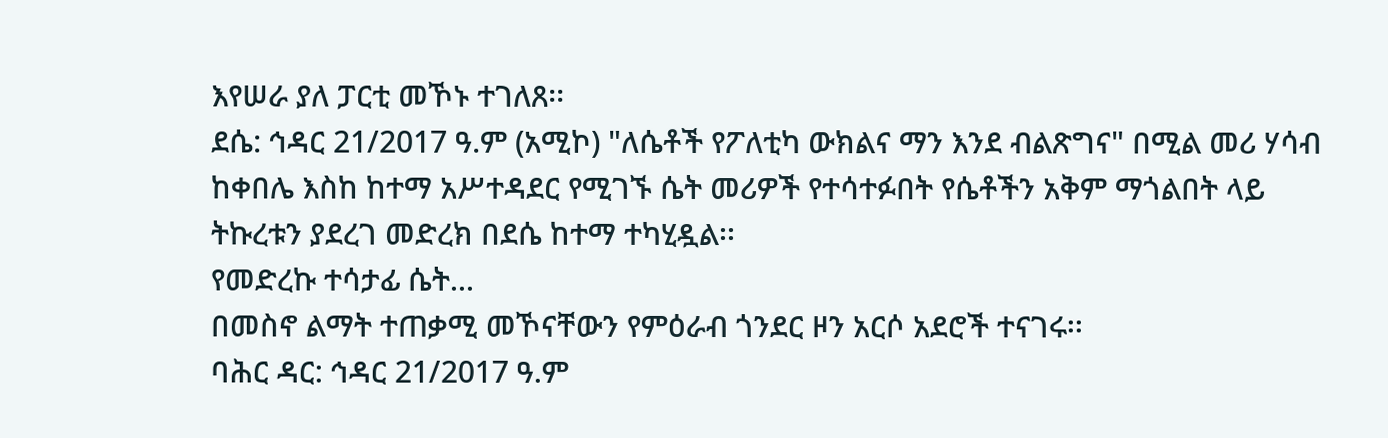እየሠራ ያለ ፓርቲ መኾኑ ተገለጸ፡፡
ደሴ: ኅዳር 21/2017 ዓ.ም (አሚኮ) "ለሴቶች የፖለቲካ ውክልና ማን እንደ ብልጽግና" በሚል መሪ ሃሳብ ከቀበሌ እስከ ከተማ አሥተዳደር የሚገኙ ሴት መሪዎች የተሳተፉበት የሴቶችን አቅም ማጎልበት ላይ ትኩረቱን ያደረገ መድረክ በደሴ ከተማ ተካሂዷል፡፡
የመድረኩ ተሳታፊ ሴት...
በመስኖ ልማት ተጠቃሚ መኾናቸውን የምዕራብ ጎንደር ዞን አርሶ አደሮች ተናገሩ፡፡
ባሕር ዳር: ኅዳር 21/2017 ዓ.ም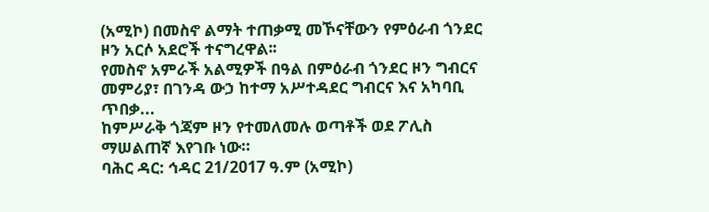(አሚኮ) በመስኖ ልማት ተጠቃሚ መኾናቸውን የምዕራብ ጎንደር ዞን አርሶ አደሮች ተናግረዋል፡፡
የመስኖ አምራች አልሚዎች በዓል በምዕራብ ጎንደር ዞን ግብርና መምሪያ፣ በገንዳ ውኃ ከተማ አሥተዳደር ግብርና እና አካባቢ ጥበቃ...
ከምሥራቅ ጎጃም ዞን የተመለመሉ ወጣቶች ወደ ፖሊስ ማሠልጠኛ እየገቡ ነው።
ባሕር ዳር: ኅዳር 21/2017 ዓ.ም (አሚኮ)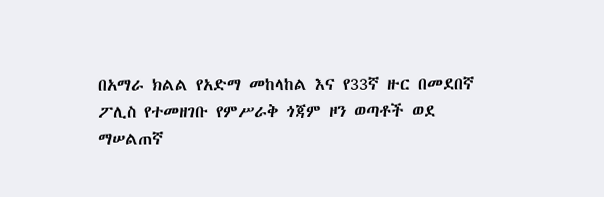በአማራ ክልል የአድማ መከላከል እና የ33ኛ ዙር በመደበኛ ፖሊስ የተመዘገቡ የምሥራቅ ጎጃም ዞን ወጣቶች ወደ ማሠልጠኛ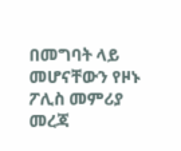በመግባት ላይ መሆናቸውን የዞኑ ፖሊስ መምሪያ መረጃ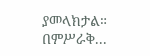ያመላክታል።
በምሥራቅ...